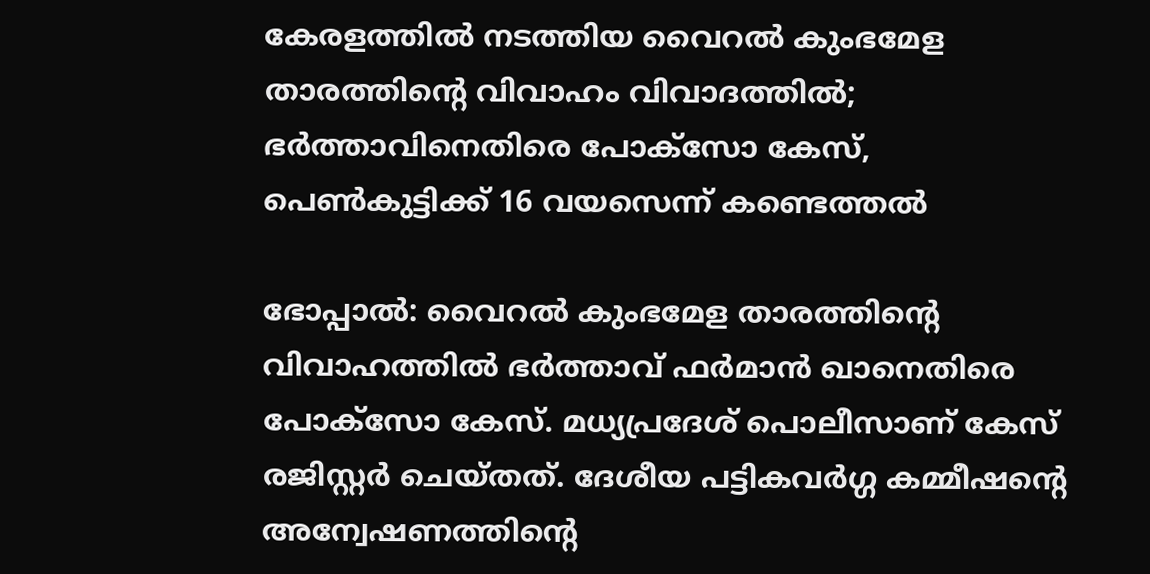കേരളത്തിൽ നടത്തിയ വൈറൽ കുംഭമേള താരത്തിന്‍റെ വിവാഹം വിവാദത്തിൽ; ഭർത്താവിനെതിരെ പോക്സോ കേസ്, പെൺകുട്ടിക്ക് 16 വയസെന്ന് കണ്ടെത്തൽ

ഭോപ്പാൽ: വൈറൽ കുംഭമേള താരത്തിന്‍റെ വിവാഹത്തിൽ ഭർത്താവ് ഫർമാൻ ഖാനെതിരെ പോക്സോ കേസ്. മധ്യപ്രദേശ് പൊലീസാണ് കേസ് രജിസ്റ്റർ ചെയ്തത്. ദേശീയ പട്ടികവർഗ്ഗ കമ്മീഷന്റെ അന്വേഷണത്തിന്റെ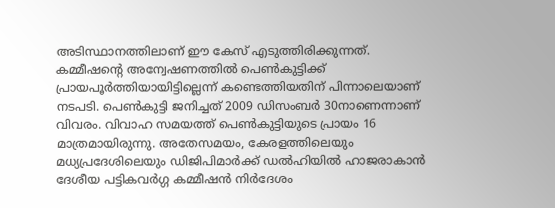അടിസ്ഥാനത്തിലാണ് ഈ കേസ് എടുത്തിരിക്കുന്നത്. കമ്മീഷന്റെ അന്വേഷണത്തിൽ പെൺകുട്ടിക്ക് പ്രായപൂർത്തിയായിട്ടില്ലെന്ന് കണ്ടെത്തിയതിന് പിന്നാലെയാണ് നടപടി. പെൺകുട്ടി ജനിച്ചത് 2009 ഡിസംബർ 30നാണെന്നാണ് വിവരം. വിവാഹ സമയത്ത് പെൺകുട്ടിയുടെ പ്രായം 16 മാത്രമായിരുന്നു. അതേസമയം, കേരളത്തിലെയും മധ്യപ്രദേശിലെയും ഡിജിപിമാർക്ക് ഡൽഹിയിൽ ഹാജരാകാൻ ദേശീയ പട്ടികവർഗ്ഗ കമ്മീഷൻ നിർദേശം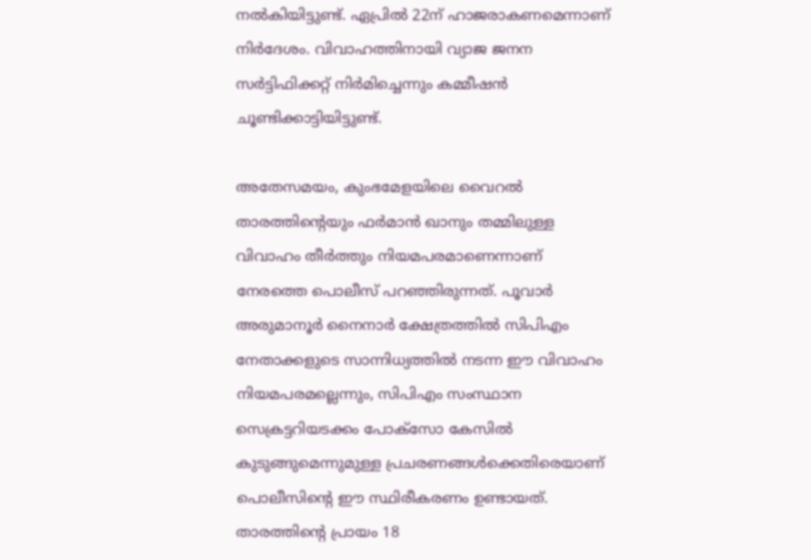നൽകിയിട്ടുണ്ട്. ഏപ്രിൽ 22ന് ഹാജരാകണമെന്നാണ് നിർദേശം. വിവാഹത്തിനായി വ്യാജ ജനന സർട്ടിഫിക്കറ്റ് നിർമിച്ചെന്നും കമ്മീഷൻ ചൂണ്ടിക്കാട്ടിയിട്ടുണ്ട്.

അതേസമയം, കുംഭമേളയിലെ വൈറൽ താരത്തിന്റെയും ഫർമാൻ ഖാനും തമ്മിലുള്ള വിവാഹം തീർത്തും നിയമപരമാണെന്നാണ് നേരത്തെ പൊലീസ് പറഞ്ഞിരുന്നത്. പൂവാർ അരുമാനൂർ നൈനാര്‍ ക്ഷേത്രത്തിൽ സിപിഎം നേതാക്കളുടെ സാന്നിധ്യത്തിൽ നടന്ന ഈ വിവാഹം നിയമപരമല്ലെന്നും, സിപിഎം സംസ്ഥാന സെക്രട്ടറിയടക്കം പോക്സോ കേസിൽ കുടുങ്ങുമെന്നുമുള്ള പ്രചരണങ്ങൾക്കെതിരെയാണ് പൊലീസിന്റെ ഈ സ്ഥിരീകരണം ഉണ്ടായത്. താരത്തിന്റെ പ്രായം 18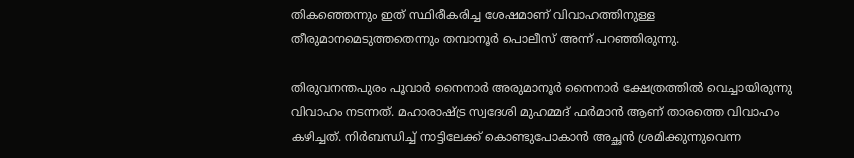തികഞ്ഞെന്നും ഇത് സ്ഥിരീകരിച്ച ശേഷമാണ് വിവാഹത്തിനുള്ള തീരുമാനമെടുത്തതെന്നും തമ്പാനൂർ പൊലീസ് അന്ന് പറഞ്ഞിരുന്നു.

തിരുവനന്തപുരം പൂവാർ നൈനാർ അരുമാനൂർ നൈനാർ ക്ഷേത്രത്തിൽ വെച്ചായിരുന്നു വിവാഹം നടന്നത്. മഹാരാഷ്ട്ര സ്വദേശി മുഹമ്മദ് ഫർമാൻ ആണ് താരത്തെ വിവാഹം കഴിച്ചത്. നിർബന്ധിച്ച് നാട്ടിലേക്ക് കൊണ്ടുപോകാൻ അച്ഛൻ ശ്രമിക്കുന്നുവെന്ന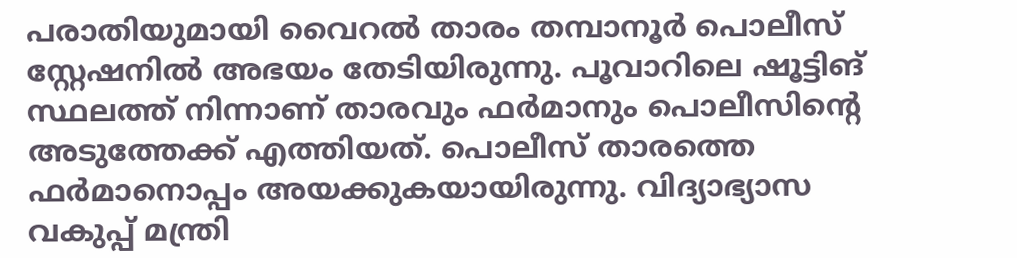പരാതിയുമായി വൈറൽ താരം തമ്പാനൂർ പൊലീസ് സ്റ്റേഷനിൽ അഭയം തേടിയിരുന്നു. പൂവാറിലെ ഷൂട്ടിങ് സ്ഥലത്ത് നിന്നാണ് താരവും ഫർമാനും പൊലീസിന്റെ അടുത്തേക്ക് എത്തിയത്. പൊലീസ് താരത്തെ ഫർമാനൊപ്പം അയക്കുകയായിരുന്നു. വിദ്യാഭ്യാസ വകുപ്പ് മന്ത്രി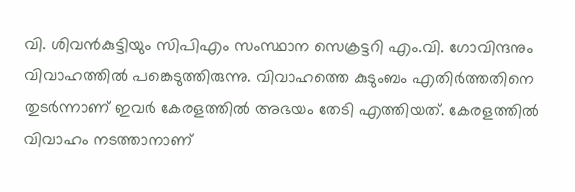വി. ശിവൻകുട്ടിയും സിപിഎം സംസ്ഥാന സെക്രട്ടറി എം.വി. ഗോവിന്ദനും വിവാഹത്തിൽ പങ്കെടുത്തിരുന്നു. വിവാഹത്തെ കുടുംബം എതിർത്തതിനെ തുടർന്നാണ് ഇവർ കേരളത്തിൽ അഭയം തേടി എത്തിയത്. കേരളത്തിൽ വിവാഹം നടത്താനാണ്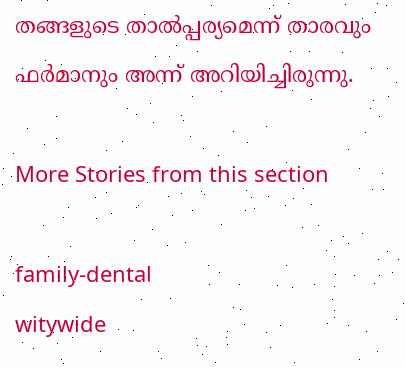തങ്ങളുടെ താൽപ്പര്യമെന്ന് താരവും ഫർമാനും അന്ന് അറിയിച്ചിരുന്നു.

More Stories from this section

family-dental
witywide